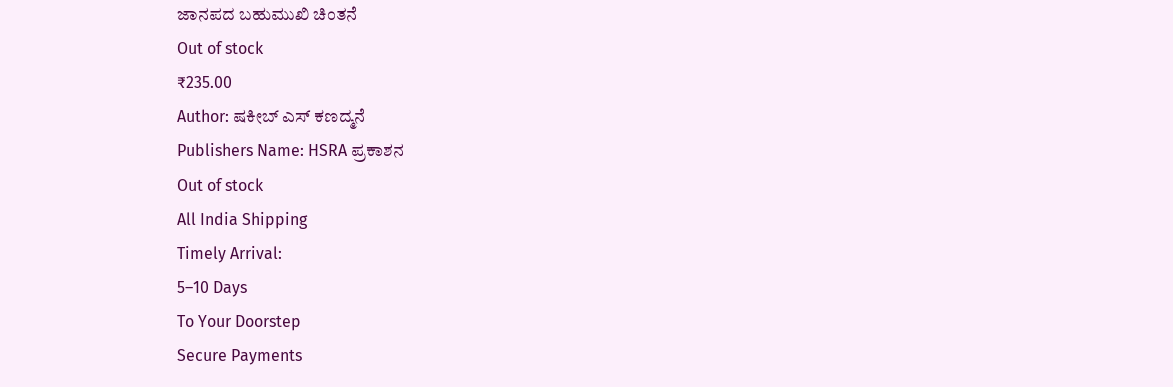ಜಾನಪದ ಬಹುಮುಖಿ ಚಿಂತನೆ
Out of stock
₹235.00
Author: ಷಕೀಬ್ ಎಸ್ ಕಣದ್ಮನೆ
Publishers Name: HSRA ಪ್ರಕಾಶನ
Out of stock
All India Shipping
Timely Arrival:
5–10 Days
To Your Doorstep
Secure Payments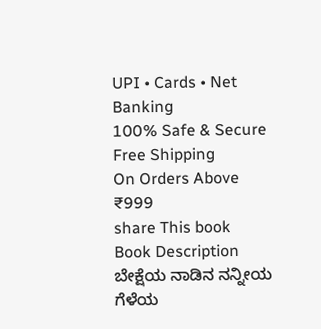UPI • Cards • Net Banking
100% Safe & Secure
Free Shipping
On Orders Above
₹999
share This book
Book Description
ಬೇಕ್ಷೆಯ ನಾಡಿನ ನನ್ನೀಯ ಗೆಳೆಯ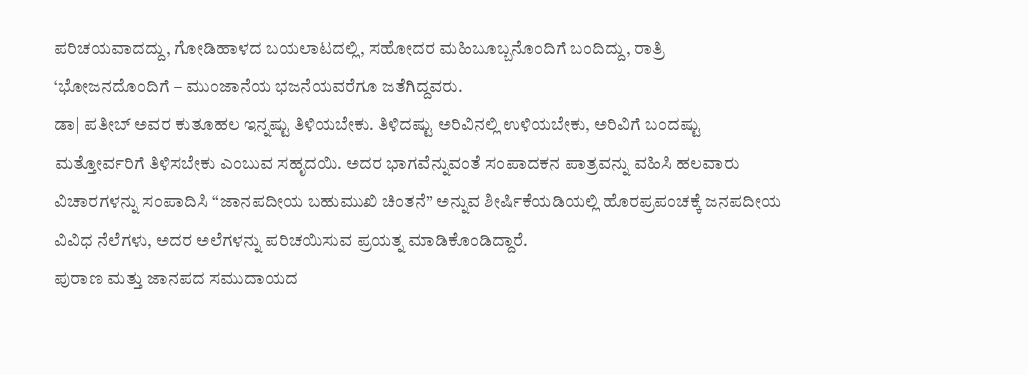ಪರಿಚಯವಾದದ್ದು, ಗೋಡಿಹಾಳದ ಬಯಲಾಟದಲ್ಲಿ, ಸಹೋದರ ಮಹಿಬೂಬ್ಬನೊಂದಿಗೆ ಬಂದಿದ್ದು, ರಾತ್ರಿ ‘ಭೋಜನದೊಂದಿಗೆ – ಮುಂಜಾನೆಯ ಭಜನೆಯವರೆಗೂ ಜತೆಗಿದ್ದವರು.
ಡಾ| ಪತೀಬ್ ಅವರ ಕುತೂಹಲ ಇನ್ನಷ್ಟು ತಿಳಿಯಬೇಕು. ತಿಳಿದಷ್ಟು ಅರಿವಿನಲ್ಲಿ ಉಳಿಯಬೇಕು, ಅರಿವಿಗೆ ಬಂದಷ್ಟು ಮತ್ತೋರ್ವರಿಗೆ ತಿಳಿಸಬೇಕು ಎಂಬುವ ಸಹೃದಯಿ. ಅದರ ಭಾಗವೆನ್ನುವಂತೆ ಸಂಪಾದಕನ ಪಾತ್ರವನ್ನು ವಹಿಸಿ ಹಲವಾರು ವಿಚಾರಗಳನ್ನು ಸಂಪಾದಿಸಿ “ಜಾನಪದೀಯ ಬಹುಮುಖಿ ಚಿಂತನೆ” ಅನ್ನುವ ಶೀರ್ಷಿಕೆಯಡಿಯಲ್ಲಿ ಹೊರಪ್ರಪಂಚಕ್ಕೆ ಜನಪದೀಯ ವಿವಿಧ ನೆಲೆಗಳು, ಅದರ ಅಲೆಗಳನ್ನು ಪರಿಚಯಿಸುವ ಪ್ರಯತ್ನ ಮಾಡಿಕೊಂಡಿದ್ದಾರೆ.
ಪುರಾಣ ಮತ್ತು ಜಾನಪದ ಸಮುದಾಯದ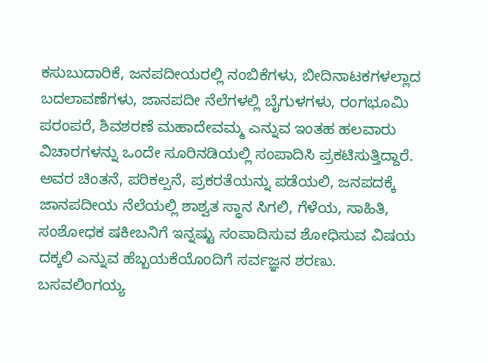ಕಸುಬುದಾರಿಕೆ, ಜನಪದೀಯರಲ್ಲಿ ನಂಬಿಕೆಗಳು, ಬೀದಿನಾಟಕಗಳಲ್ಲಾದ ಬದಲಾವಣೆಗಳು, ಜಾನಪದೀ ನೆಲೆಗಳಲ್ಲಿ ಬೈಗುಳಗಳು, ರಂಗಭೂಮಿ ಪರಂಪರೆ, ಶಿವಶರಣೆ ಮಹಾದೇವಮ್ಮ ಎನ್ನುವ ಇಂತಹ ಹಲವಾರು ವಿಚಾರಗಳನ್ನು ಒಂದೇ ಸೂರಿನಡಿಯಲ್ಲಿ ಸಂಪಾದಿಸಿ ಪ್ರಕಟಿಸುತ್ತಿದ್ದಾರೆ. ಅವರ ಚಿಂತನೆ, ಪರಿಕಲ್ಪನೆ, ಪ್ರಕರತೆಯನ್ನು ಪಡೆಯಲಿ, ಜನಪದಕ್ಕೆ ಜಾನಪದೀಯ ನೆಲೆಯಲ್ಲಿ ಶಾಶ್ವತ ಸ್ಥಾನ ಸಿಗಲಿ, ಗೆಳೆಯ, ಸಾಹಿತಿ, ಸಂಶೋಧಕ ಷಕೀಬನಿಗೆ ಇನ್ನಷ್ಟು ಸಂಪಾದಿಸುವ ಶೋಧಿಸುವ ವಿಷಯ ದಕ್ಕಲಿ ಎನ್ನುವ ಹೆಬ್ಬಯಕೆಯೊಂದಿಗೆ ಸರ್ವಜ್ಞನ ಶರಣು.
ಬಸವಲಿಂಗಯ್ಯ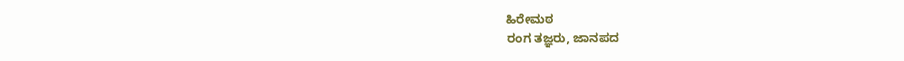ಹಿರೇಮಠ
ರಂಗ ತಜ್ಞರು, ಜಾನಪದ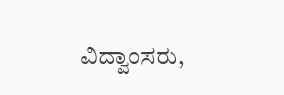ವಿದ್ವಾಂಸರು,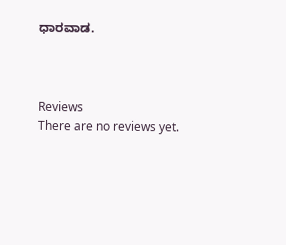ಧಾರವಾಡ.



Reviews
There are no reviews yet.